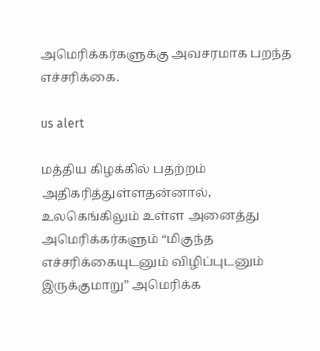அமெரிக்கர்களுக்கு அவசரமாக பறந்த எச்சரிக்கை.

us alert

மத்திய கிழக்கில் பதற்றம் அதிகரித்துள்ளதன்னால், உலகெங்கிலும் உள்ள அனைத்து அமெரிக்கர்களும் “மிகுந்த எச்சரிக்கையுடனும் விழிப்புடனும் இருக்குமாறு” அமெரிக்க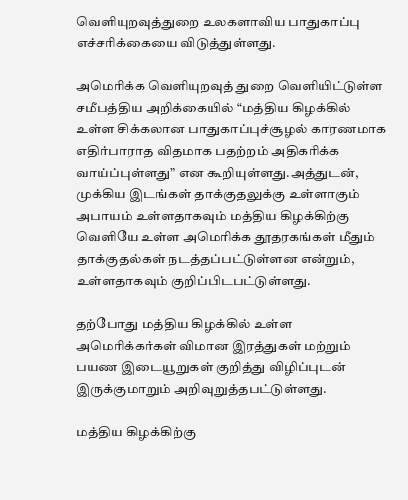வெளியுறவுத்துறை உலகளாவிய பாதுகாப்பு எச்சரிக்கையை விடுத்துள்ளது.

அமெரிக்க வெளியுறவுத் துறை வெளியிட்டுள்ள சமீபத்திய அறிக்கையில் “மத்திய கிழக்கில் உள்ள சிக்கலான பாதுகாப்புச்சூழல் காரணமாக எதிர்பாராத விதமாக பதற்றம் அதிகரிக்க வாய்ப்புள்ளது” என கூறியுள்ளது.அத்துடன், முக்கிய இடங்கள் தாக்குதலுக்கு உள்ளாகும் அபாயம் உள்ளதாகவும் மத்திய கிழக்கிற்கு வெளியே உள்ள அமெரிக்க தூதரகங்கள் மீதும் தாக்குதல்கள் நடத்தப்பட்டுள்ளன என்றும், உள்ளதாகவும் குறிப்பிடபட்டுள்ளது.

தற்போது மத்திய கிழக்கில் உள்ள அமெரிக்கர்கள் விமான இரத்துகள் மற்றும் பயண இடையூறுகள் குறித்து விழிப்புடன் இருக்குமாறும் அறிவுறுத்தபட்டுள்ளது.

மத்திய கிழக்கிற்கு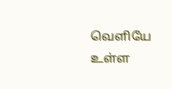வெளியே உள்ள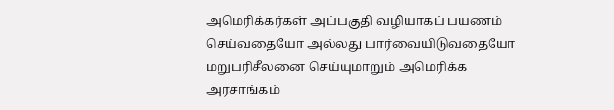அமெரிக்கர்கள் அப்பகுதி வழியாகப் பயணம் செய்வதையோ அல்லது பார்வையிடுவதையோ மறுபரிசீலனை செய்யுமாறும் அமெரிக்க அரசாங்கம்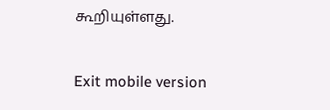கூறியுள்ளது.

Exit mobile version